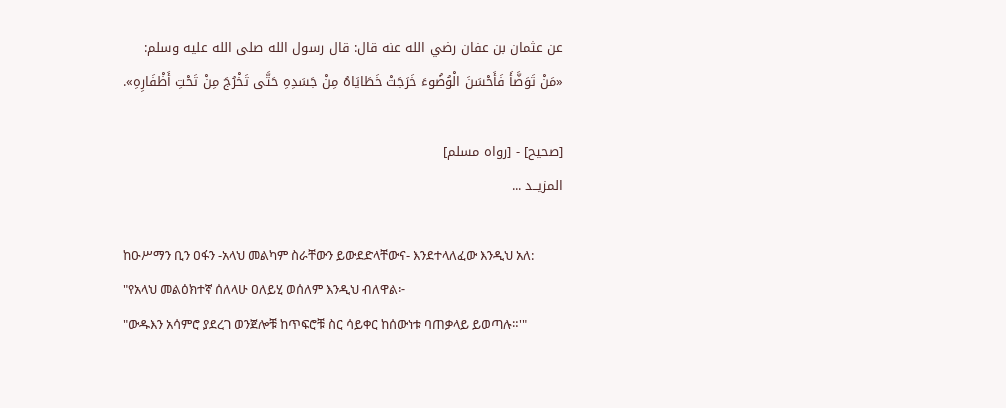عن عثمان بن عفان رضي الله عنه قال: قال رسول الله صلى الله عليه وسلم:
«مَنْ تَوَضَّأَ فَأَحْسَنَ الْوُضُوءَ خَرَجَتْ خَطَايَاهُ مِنْ جَسَدِهِ حَتَّى تَخْرُجَ مِنْ تَحْتِ أَظْفَارِهِ».

[صحيح] - [رواه مسلم]
المزيــد ...

ከዑሥማን ቢን ዐፋን -አላህ መልካም ስራቸውን ይውደድላቸውና- እንደተላለፈው እንዲህ አለ: "የአላህ መልዕክተኛ ሰለላሁ ዐለይሂ ወሰለም እንዲህ ብለዋል፦
"ውዱእን አሳምሮ ያደረገ ወንጀሎቹ ከጥፍሮቹ ስር ሳይቀር ከሰውነቱ ባጠቃላይ ይወጣሉ።'"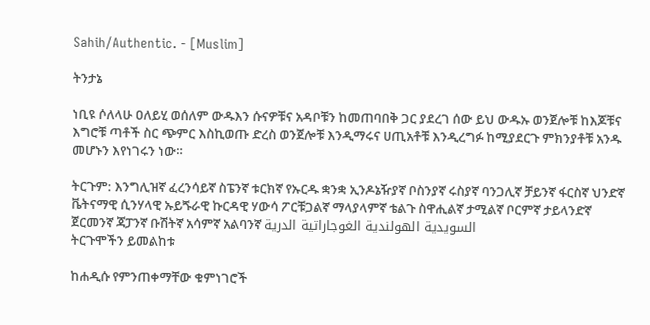Sahih/Authentic. - [Muslim]

ትንታኔ

ነቢዩ ሶለላሁ ዐለይሂ ወሰለም ውዱእን ሱናዎቹና አዳቦቹን ከመጠባበቅ ጋር ያደረገ ሰው ይህ ውዱኡ ወንጀሎቹ ከእጆቹና እግሮቹ ጣቶች ስር ጭምር እስኪወጡ ድረስ ወንጀሎቹ እንዲማሩና ሀጢአቶቹ እንዲረግፉ ከሚያደርጉ ምክንያቶቹ አንዱ መሆኑን እየነገሩን ነው።

ትርጉም: እንግሊዝኛ ፈረንሳይኛ ስፔንኛ ቱርክኛ የኡርዱ ቋንቋ ኢንዶኔዥያኛ ቦስንያኛ ሩስያኛ ባንጋሊኛ ቻይንኛ ፋርስኛ ህንድኛ ቬትናማዊ ሲንሃላዊ ኡይጙራዊ ኩርዳዊ ሃውሳ ፖርቹጋልኛ ማላያላምኛ ቴልጉ ስዋሒልኛ ታሚልኛ ቦርምኛ ታይላንድኛ ጀርመንኛ ጃፓንኛ ቡሽትኛ አሳምኛ አልባንኛ السويدية الهولندية الغوجاراتية الدرية
ትርጉሞችን ይመልከቱ

ከሐዲሱ የምንጠቀማቸው ቁምነገሮች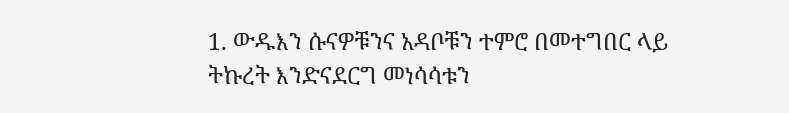1. ውዱእን ሱናዎቹንና አዳቦቹን ተምሮ በመተግበር ላይ ትኩረት እንድናደርግ መነሳሳቱን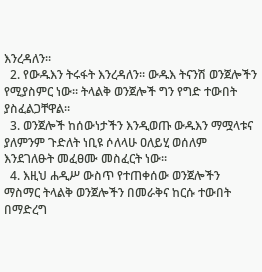እንረዳለን።
  2. የውዱእን ትሩፋት እንረዳለን። ውዱእ ትናንሽ ወንጀሎችን የሚያስምር ነው። ትላልቅ ወንጀሎች ግን የግድ ተውበት ያስፈልጋቸዋል።
  3. ወንጀሎች ከሰውነታችን እንዲወጡ ውዱእን ማሟላቱና ያለምንም ጉድለት ነቢዩ ሶለላሁ ዐለይሂ ወሰለም እንደገለፁት መፈፀሙ መስፈርት ነው።
  4. እዚህ ሐዲሥ ውስጥ የተጠቀሰው ወንጀሎችን ማስማር ትላልቅ ወንጀሎችን በመራቅና ከርሱ ተውበት በማድረግ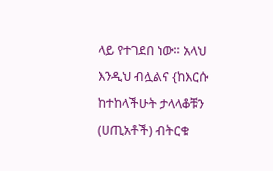ላይ የተገደበ ነው። አላህ እንዲህ ብሏልና {ከእርሱ ከተከላችሁት ታላላቆቹን (ሀጢአቶች) ብትርቁ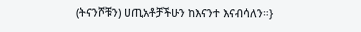(ትናንሾቹን) ሀጢአቶቻችሁን ከእናንተ እናብሳለን።}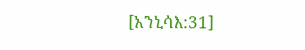[አንኒሳእ:31]